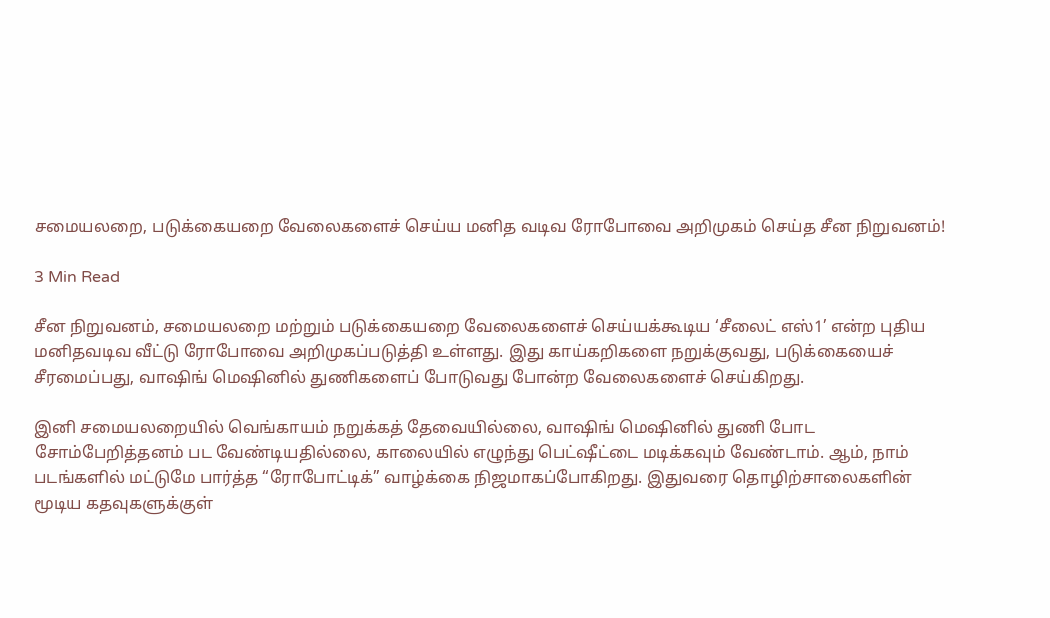சமையலறை, படுக்கையறை வேலைகளைச் செய்ய மனித வடிவ ரோபோவை அறிமுகம் செய்த சீன நிறுவனம்!

3 Min Read

சீன நிறுவனம், சமையலறை மற்றும் படுக்கையறை வேலைகளைச் செய்யக்கூடிய ‘சீலைட் எஸ்1’ என்ற புதிய மனிதவடிவ வீட்டு ரோபோவை அறிமுகப்படுத்தி உள்ளது. இது காய்கறிகளை நறுக்குவது, படுக்கையைச் சீரமைப்பது, வாஷிங் மெஷினில் துணிகளைப் போடுவது போன்ற வேலைகளைச் செய்கிறது.

இனி சமையலறையில் வெங்காயம் நறுக்கத் தேவையில்லை, வாஷிங் மெஷினில் துணி போட சோம்பேறித்தனம் பட வேண்டியதில்லை, காலையில் எழுந்து பெட்ஷீட்டை மடிக்கவும் வேண்டாம். ஆம், நாம் படங்களில் மட்டுமே பார்த்த “ரோபோட்டிக்” வாழ்க்கை நிஜமாகப்போகிறது. இதுவரை தொழிற்சாலைகளின் மூடிய கதவுகளுக்குள்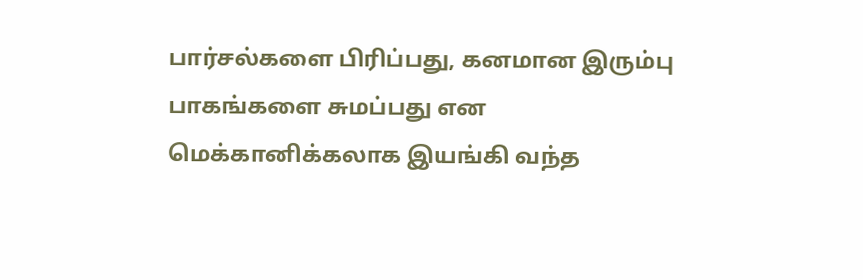பார்சல்களை பிரிப்பது, கனமான இரும்பு பாகங்களை சுமப்பது என மெக்கானிக்கலாக இயங்கி வந்த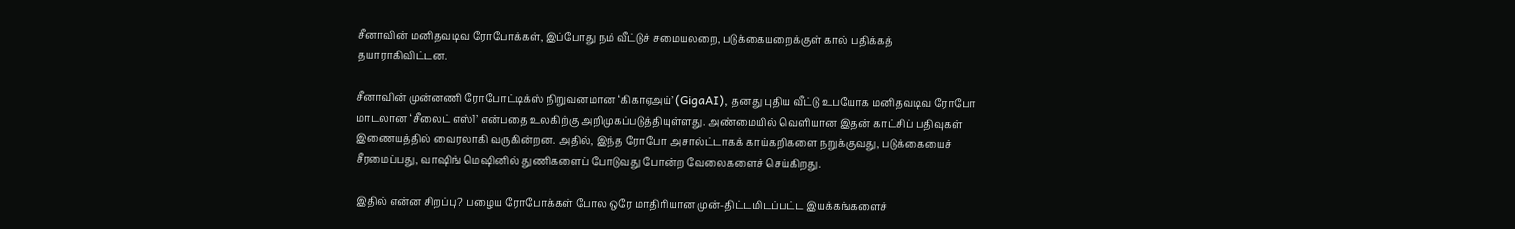சீனாவின் மனிதவடிவ ரோபோக்கள், இப்போது நம் வீட்டுச் சமையலறை, படுக்கையறைக்குள் கால் பதிக்கத் தயாராகிவிட்டன.

சீனாவின் முன்னணி ரோபோட்டிக்ஸ் நிறுவனமான ‘கிகாஏஅய்’ (GigaAI), தனது புதிய வீட்டு உபயோக மனிதவடிவ ரோபோ மாடலான ‘சீலைட் எஸ்1’ என்பதை உலகிற்கு அறிமுகப்படுத்தியுள்ளது. அண்மையில் வெளியான இதன் காட்சிப் பதிவுகள் இணையத்தில் வைரலாகி வருகின்றன. அதில், இந்த ரோபோ அசால்ட்டாகக் காய்கறிகளை நறுக்குவது, படுக்கையைச் சீரமைப்பது, வாஷிங் மெஷினில் துணிகளைப் போடுவது போன்ற வேலைகளைச் செய்கிறது.

இதில் என்ன சிறப்பு? பழைய ரோபோக்கள் போல ஒரே மாதிரியான முன்-திட்டமிடப்பட்ட இயக்கங்களைச்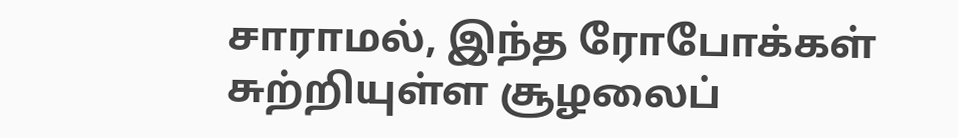சாராமல், இந்த ரோபோக்கள் சுற்றியுள்ள சூழலைப்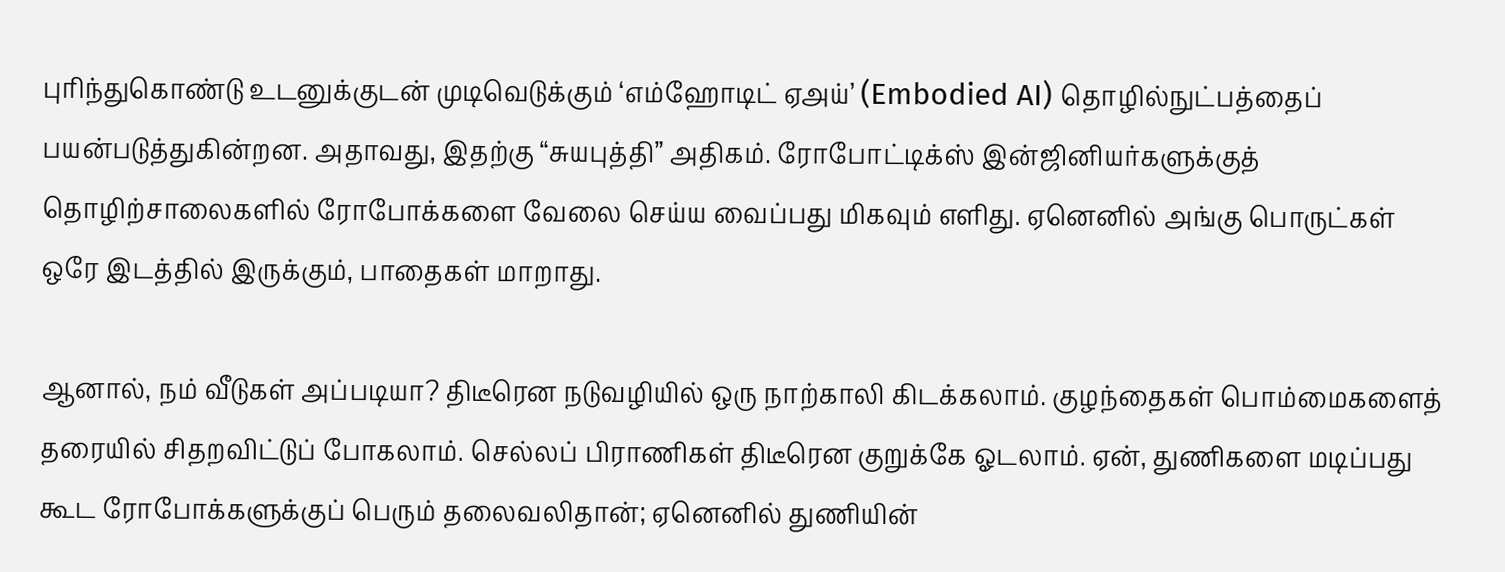புரிந்துகொண்டு உடனுக்குடன் முடிவெடுக்கும் ‘எம்ஹோடிட் ஏஅய்’ (Embodied AI) தொழில்நுட்பத்தைப் பயன்படுத்துகின்றன. அதாவது, இதற்கு “சுயபுத்தி” அதிகம். ரோபோட்டிக்ஸ் இன்ஜினியர்களுக்குத் தொழிற்சாலைகளில் ரோபோக்களை வேலை செய்ய வைப்பது மிகவும் எளிது. ஏனெனில் அங்கு பொருட்கள் ஒரே இடத்தில் இருக்கும், பாதைகள் மாறாது.

ஆனால், நம் வீடுகள் அப்படியா? திடீரென நடுவழியில் ஒரு நாற்காலி கிடக்கலாம். குழந்தைகள் பொம்மைகளைத் தரையில் சிதறவிட்டுப் போகலாம். செல்லப் பிராணிகள் திடீரென குறுக்கே ஓடலாம். ஏன், துணிகளை மடிப்பது கூட ரோபோக்களுக்குப் பெரும் தலைவலிதான்; ஏனெனில் துணியின்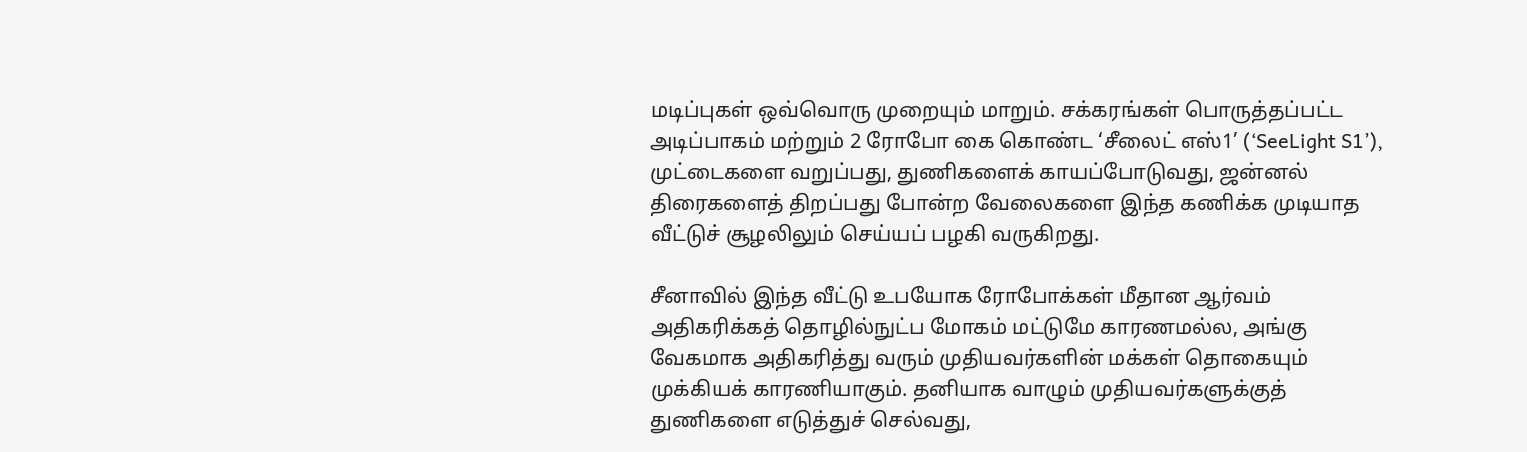மடிப்புகள் ஒவ்வொரு முறையும் மாறும். சக்கரங்கள் பொருத்தப்பட்ட அடிப்பாகம் மற்றும் 2 ரோபோ கை கொண்ட ‘சீலைட் எஸ்1’ (‘SeeLight S1’), முட்டைகளை வறுப்பது, துணிகளைக் காயப்போடுவது, ஜன்னல் திரைகளைத் திறப்பது போன்ற வேலைகளை இந்த கணிக்க முடியாத வீட்டுச் சூழலிலும் செய்யப் பழகி வருகிறது.

சீனாவில் இந்த வீட்டு உபயோக ரோபோக்கள் மீதான ஆர்வம் அதிகரிக்கத் தொழில்நுட்ப மோகம் மட்டுமே காரணமல்ல, அங்கு வேகமாக அதிகரித்து வரும் முதியவர்களின் மக்கள் தொகையும் முக்கியக் காரணியாகும். தனியாக வாழும் முதியவர்களுக்குத் துணிகளை எடுத்துச் செல்வது,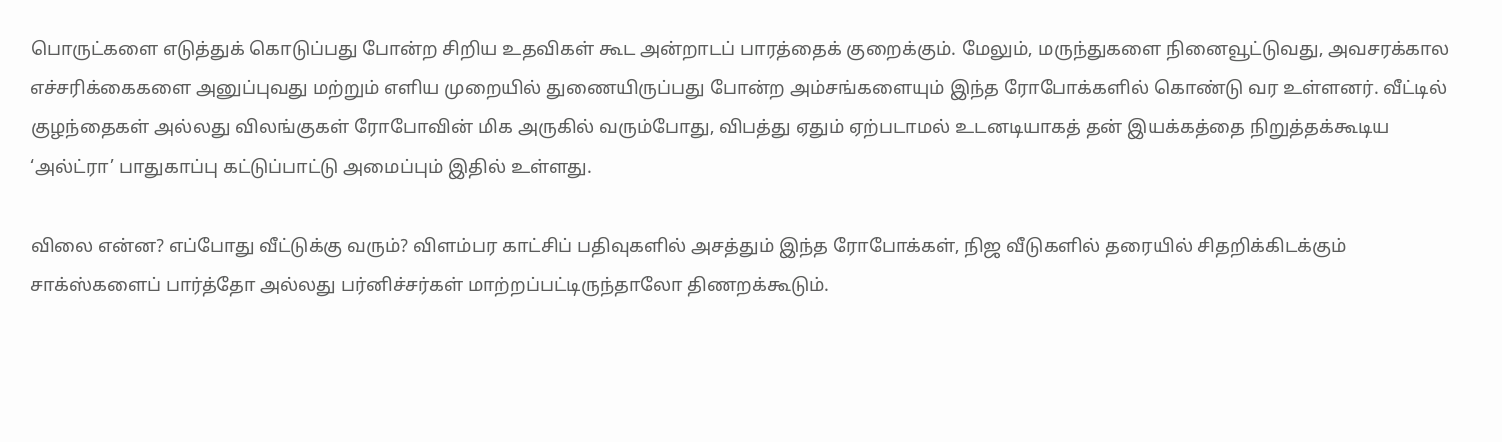பொருட்களை எடுத்துக் கொடுப்பது போன்ற சிறிய உதவிகள் கூட அன்றாடப் பாரத்தைக் குறைக்கும். மேலும், மருந்துகளை நினைவூட்டுவது, அவசரக்கால எச்சரிக்கைகளை அனுப்புவது மற்றும் எளிய முறையில் துணையிருப்பது போன்ற அம்சங்களையும் இந்த ரோபோக்களில் கொண்டு வர உள்ளனர். வீட்டில் குழந்தைகள் அல்லது விலங்குகள் ரோபோவின் மிக அருகில் வரும்போது, விபத்து ஏதும் ஏற்படாமல் உடனடியாகத் தன் இயக்கத்தை நிறுத்தக்கூடிய ‘அல்ட்ரா’ பாதுகாப்பு கட்டுப்பாட்டு அமைப்பும் இதில் உள்ளது.

விலை என்ன? எப்போது வீட்டுக்கு வரும்? விளம்பர காட்சிப் பதிவுகளில் அசத்தும் இந்த ரோபோக்கள், நிஜ வீடுகளில் தரையில் சிதறிக்கிடக்கும் சாக்ஸ்களைப் பார்த்தோ அல்லது பர்னிச்சர்கள் மாற்றப்பட்டிருந்தாலோ திணறக்கூடும்.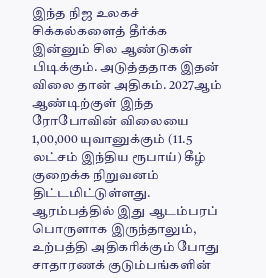இந்த நிஜ உலகச் சிக்கல்களைத் தீர்க்க இன்னும் சில ஆண்டுகள் பிடிக்கும். அடுத்ததாக இதன் விலை தான் அதிகம். 2027ஆம் ஆண்டிற்குள் இந்த ரோபோவின் விலையை 1,00,000 யுவானுக்கும் (11.5 லட்சம் இந்திய ரூபாய்) கீழ் குறைக்க நிறுவனம் திட்டமிட்டுள்ளது. ஆரம்பத்தில் இது ஆடம்பரப் பொருளாக இருந்தாலும், உற்பத்தி அதிகரிக்கும் போது சாதாரணக் குடும்பங்களின்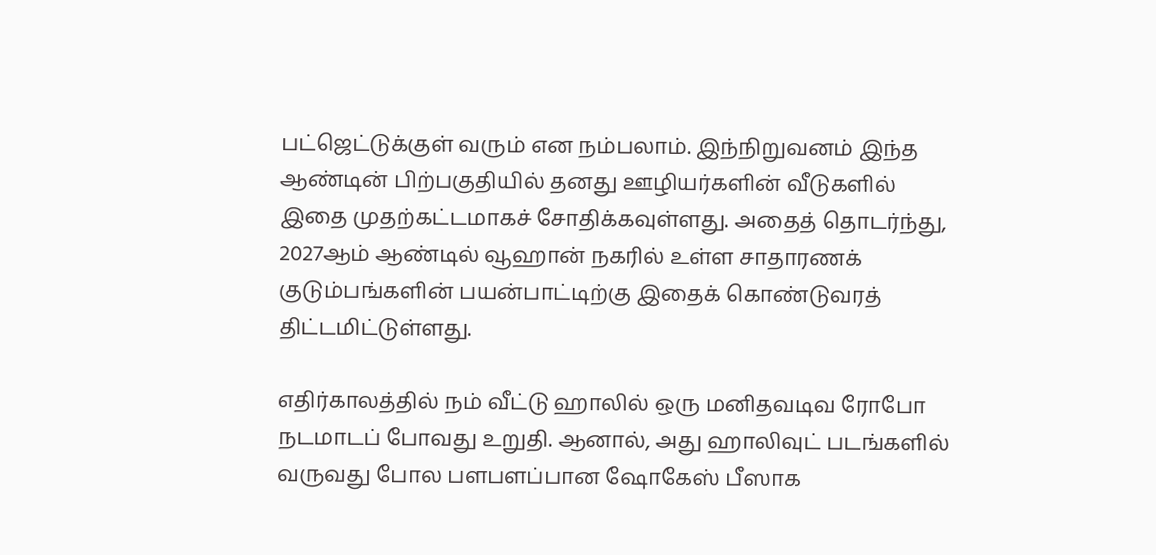பட்ஜெட்டுக்குள் வரும் என நம்பலாம். இந்நிறுவனம் இந்த ஆண்டின் பிற்பகுதியில் தனது ஊழியர்களின் வீடுகளில் இதை முதற்கட்டமாகச் சோதிக்கவுள்ளது. அதைத் தொடர்ந்து, 2027ஆம் ஆண்டில் வூஹான் நகரில் உள்ள சாதாரணக் குடும்பங்களின் பயன்பாட்டிற்கு இதைக் கொண்டுவரத் திட்டமிட்டுள்ளது.

எதிர்காலத்தில் நம் வீட்டு ஹாலில் ஒரு மனிதவடிவ ரோபோ நடமாடப் போவது உறுதி. ஆனால், அது ஹாலிவுட் படங்களில் வருவது போல பளபளப்பான ஷோகேஸ் பீஸாக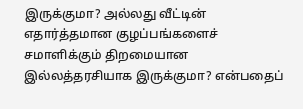இருக்குமா? அல்லது வீட்டின் எதார்த்தமான குழப்பங்களைச் சமாளிக்கும் திறமையான இல்லத்தரசியாக இருக்குமா? என்பதைப்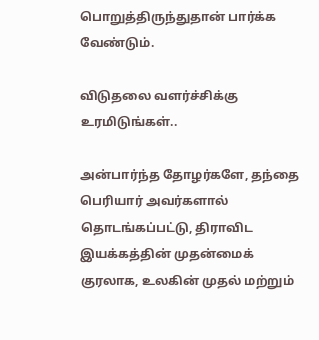பொறுத்திருந்துதான் பார்க்க வேண்டும்.

விடுதலை வளர்ச்சிக்கு உரமிடுங்கள்..

அன்பார்ந்த தோழர்களே, தந்தை பெரியார் அவர்களால் தொடங்கப்பட்டு, திராவிட இயக்கத்தின் முதன்மைக் குரலாக, உலகின் முதல் மற்றும்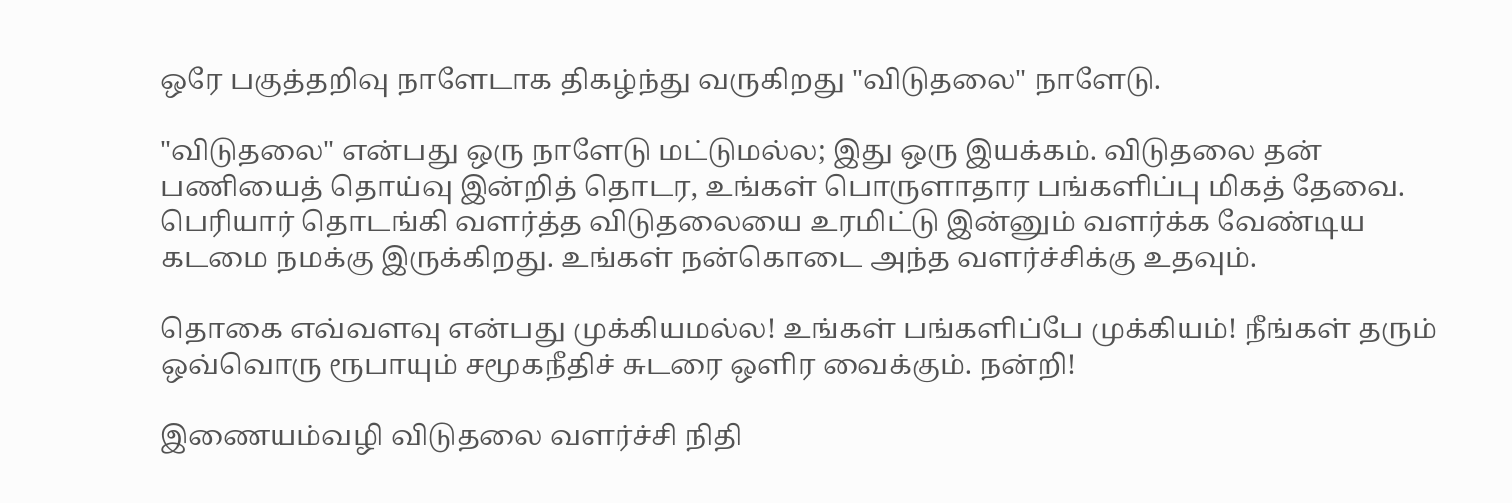ஒரே பகுத்தறிவு நாளேடாக திகழ்ந்து வருகிறது "விடுதலை" நாளேடு.

"விடுதலை" என்பது ஒரு நாளேடு மட்டுமல்ல; இது ஒரு இயக்கம். விடுதலை தன் பணியைத் தொய்வு இன்றித் தொடர, உங்கள் பொருளாதார பங்களிப்பு மிகத் தேவை. பெரியார் தொடங்கி வளர்த்த விடுதலையை உரமிட்டு இன்னும் வளர்க்க வேண்டிய கடமை நமக்கு இருக்கிறது. உங்கள் நன்கொடை அந்த வளர்ச்சிக்கு உதவும்.

தொகை எவ்வளவு என்பது முக்கியமல்ல! உங்கள் பங்களிப்பே முக்கியம்! நீங்கள் தரும் ஒவ்வொரு ரூபாயும் சமூகநீதிச் சுடரை ஒளிர வைக்கும். நன்றி!

இணையம்வழி விடுதலை வளர்ச்சி நிதி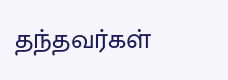தந்தவர்கள்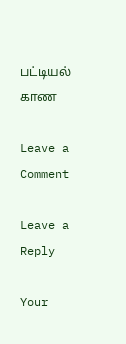பட்டியல் காண

Leave a Comment

Leave a Reply

Your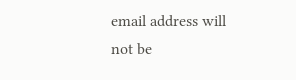email address will not be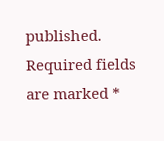published. Required fields are marked *